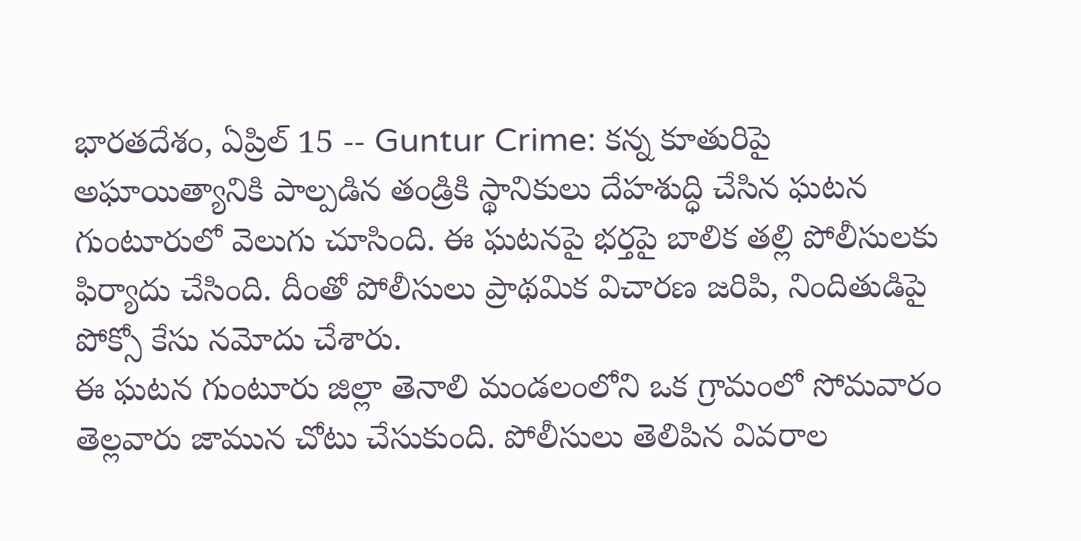భారతదేశం, ఏప్రిల్ 15 -- Guntur Crime: కన్న కూతురిపై అఘాయిత్యానికి పాల్పడిన తండ్రికి స్థానికులు దేహశుద్ధి చేసిన ఘటన గుంటూరులో వెలుగు చూసింది. ఈ ఘటనపై భర్తపై బాలిక తల్లి పోలీసులకు ఫిర్యాదు చేసింది. దీంతో పోలీసులు ప్రాథమిక విచారణ జరిపి, నిందితుడిపై పోక్సో కేసు నమోదు చేశారు.
ఈ ఘటన గుంటూరు జిల్లా తెనాలి మండలంలోని ఒక గ్రామంలో సోమవారం తెల్లవారు జామున చోటు చేసుకుంది. పోలీసులు తెలిపిన వివరాల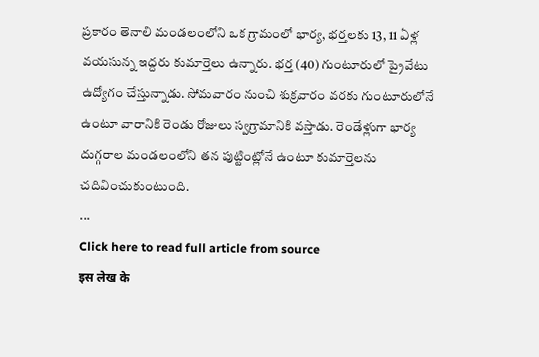ప్రకారం తెనాలి మండలంలోని ఒక గ్రామంలో భార్య, భర్తలకు 13, 11 ఏళ్ల వయసున్న ఇద్దరు కుమార్తెలు ఉన్నారు. భర్త (40) గుంటూరులో ప్రైవేటు ఉద్యోగం చేస్తున్నాడు. సోమవారం నుంచి శుక్రవారం వరకు గుంటూరులోనే ఉంటూ వారానికి రెండు రోజులు స్వగ్రామానికి వస్తాడు. రెండేళ్లుగా భార్య దుగ్గరాల మండలంలోని తన పుట్టింట్లోనే ఉంటూ కుమార్తెలను చదివించుకుంటుంది.
...
Click here to read full article from source
इस लेख के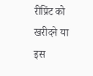रीप्रिंट को खरीदने या इस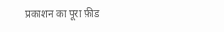प्रकाशन का पूरा फ़ीड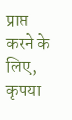प्राप्त करने के लिए, कृपया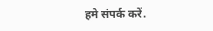हमे संपर्क करें.